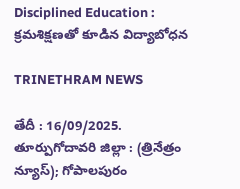Disciplined Education : క్రమశిక్షణతో కూడిన విద్యాబోధన

TRINETHRAM NEWS

తేదీ : 16/09/2025. తూర్పుగోదావరి జిల్లా : (త్రినేత్రం న్యూస్); గోపాలపురం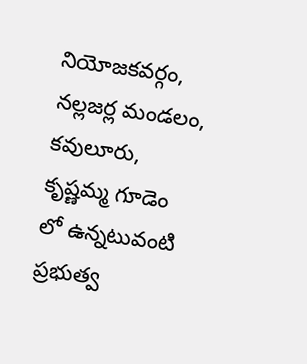నియోజకవర్గం, నల్లజర్ల మండలం, కవులూరు, కృష్ణమ్మ గూడెం లో ఉన్నటువంటి ప్రభుత్వ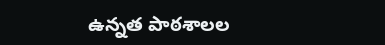ఉన్నత పాఠశాలల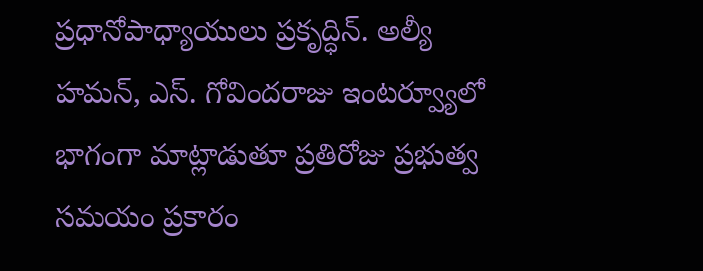ప్రధానోపాధ్యాయులు ప్రకృద్ధిన్. అల్యీ హమన్, ఎస్. గోవిందరాజు ఇంటర్వ్యూలో భాగంగా మాట్లాడుతూ ప్రతిరోజు ప్రభుత్వ సమయం ప్రకారం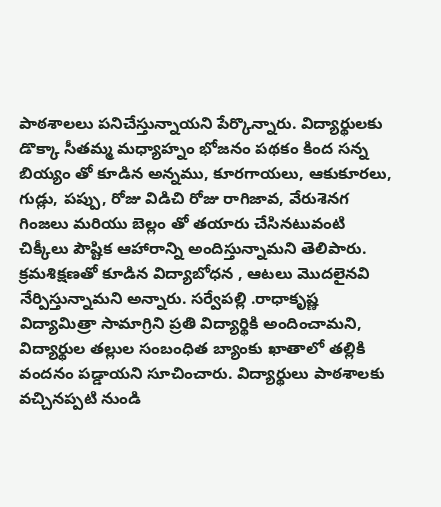పాఠశాలలు పనిచేస్తున్నాయని పేర్కొన్నారు. విద్యార్థులకు డొక్కా సీతమ్మ మధ్యాహ్నం భోజనం పథకం కింద సన్న బియ్యం తో కూడిన అన్నము, కూరగాయలు, ఆకుకూరలు, గుడ్లు, పప్పు, రోజు విడిచి రోజు రాగిజావ, వేరుశెనగ గింజలు మరియు బెల్లం తో తయారు చేసినటువంటి చిక్కీలు పౌష్టిక ఆహారాన్ని అందిస్తున్నామని తెలిపారు.
క్రమశిక్షణతో కూడిన విద్యాబోధన , ఆటలు మొదలైనవి నేర్పిస్తున్నామని అన్నారు. సర్వేపల్లి .రాధాకృష్ణ విద్యామిత్రా సామాగ్రిని ప్రతి విద్యార్థికి అందించామని, విద్యార్థుల తల్లుల సంబంధిత బ్యాంకు ఖాతాలో తల్లికి వందనం పడ్డాయని సూచించారు. విద్యార్థులు పాఠశాలకు వచ్చినప్పటి నుండి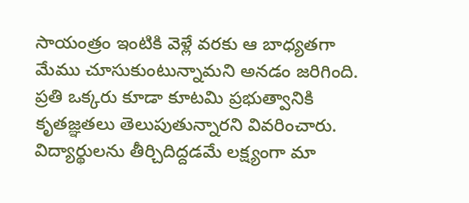సాయంత్రం ఇంటికి వెళ్లే వరకు ఆ బాధ్యతగా మేము చూసుకుంటున్నామని అనడం జరిగింది. ప్రతి ఒక్కరు కూడా కూటమి ప్రభుత్వానికి కృతజ్ఞతలు తెలుపుతున్నారని వివరించారు. విద్యార్థులను తీర్చిదిద్దడమే లక్ష్యంగా మా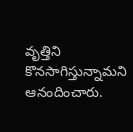వృత్తిని కొనసాగిస్తున్నామని ఆనందించారు.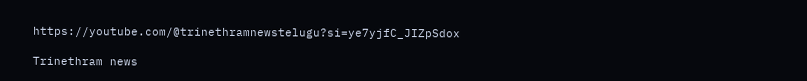https://youtube.com/@trinethramnewstelugu?si=ye7yjfC_JIZpSdox

Trinethram news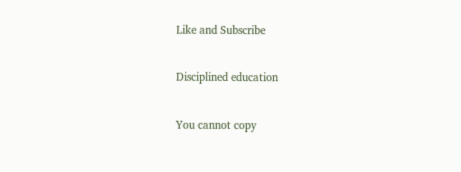Like and Subscribe

Disciplined education

You cannot copy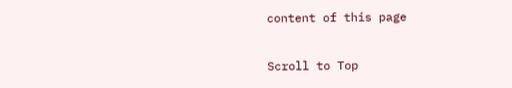content of this page

Scroll to Top